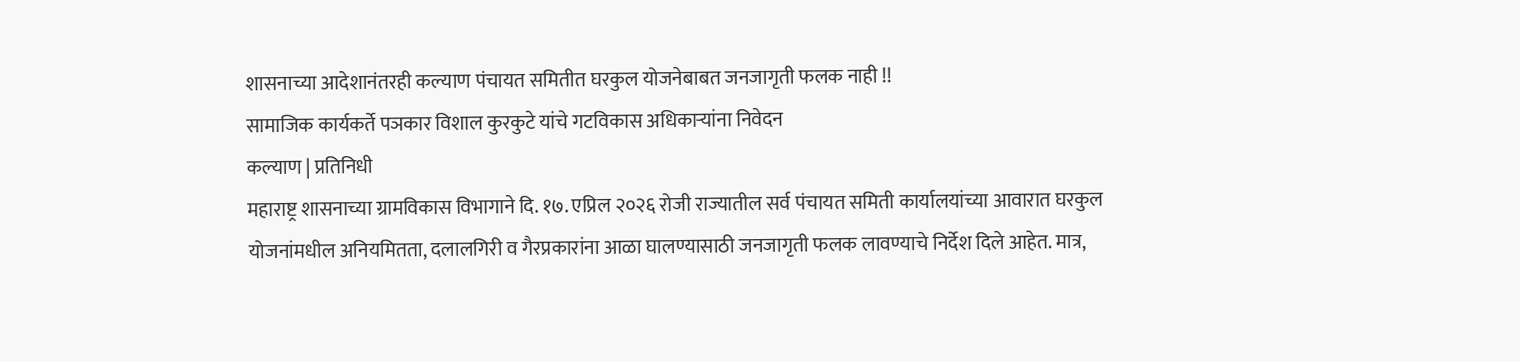शासनाच्या आदेशानंतरही कल्याण पंचायत समितीत घरकुल योजनेबाबत जनजागृती फलक नाही !!
सामाजिक कार्यकर्ते पञकार विशाल कुरकुटे यांचे गटविकास अधिकाऱ्यांना निवेदन
कल्याण | प्रतिनिधी
महाराष्ट्र शासनाच्या ग्रामविकास विभागाने दि. १७. एप्रिल २०२६ रोजी राज्यातील सर्व पंचायत समिती कार्यालयांच्या आवारात घरकुल योजनांमधील अनियमितता, दलालगिरी व गैरप्रकारांना आळा घालण्यासाठी जनजागृती फलक लावण्याचे निर्देश दिले आहेत. मात्र,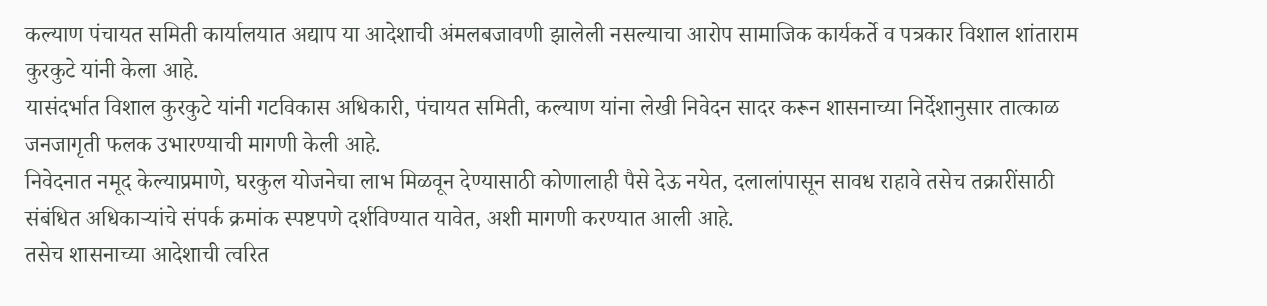कल्याण पंचायत समिती कार्यालयात अद्याप या आदेशाची अंमलबजावणी झालेली नसल्याचा आरोप सामाजिक कार्यकर्ते व पत्रकार विशाल शांताराम कुरकुटे यांनी केला आहे.
यासंदर्भात विशाल कुरकुटे यांनी गटविकास अधिकारी, पंचायत समिती, कल्याण यांना लेखी निवेदन सादर करून शासनाच्या निर्देशानुसार तात्काळ जनजागृती फलक उभारण्याची मागणी केली आहे.
निवेदनात नमूद केल्याप्रमाणे, घरकुल योजनेचा लाभ मिळवून देण्यासाठी कोणालाही पैसे देऊ नयेत, दलालांपासून सावध राहावे तसेच तक्रारींसाठी संबंधित अधिकाऱ्यांचे संपर्क क्रमांक स्पष्टपणे दर्शविण्यात यावेत, अशी मागणी करण्यात आली आहे.
तसेच शासनाच्या आदेशाची त्वरित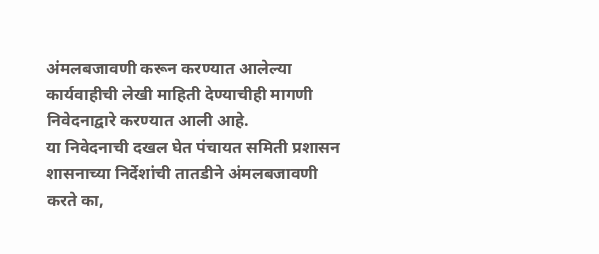अंमलबजावणी करून करण्यात आलेल्या कार्यवाहीची लेखी माहिती देण्याचीही मागणी निवेदनाद्वारे करण्यात आली आहे.
या निवेदनाची दखल घेत पंचायत समिती प्रशासन शासनाच्या निर्देशांची तातडीने अंमलबजावणी करते का,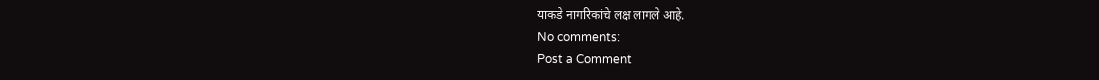याकडे नागरिकांचे लक्ष लागले आहे.
No comments:
Post a Comment